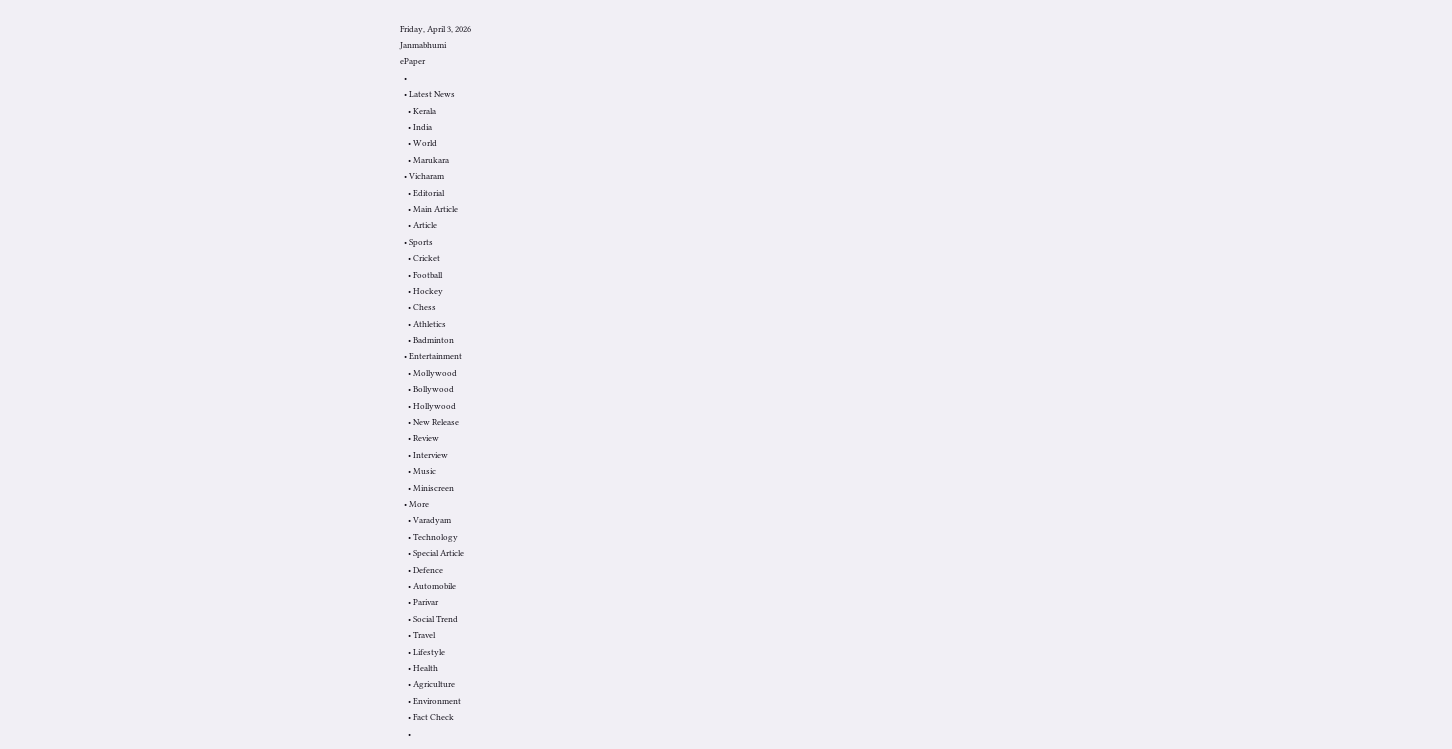Friday, April 3, 2026
Janmabhumi
ePaper
  •
  • Latest News
    • Kerala
    • India
    • World
    • Marukara
  • Vicharam
    • Editorial
    • Main Article
    • Article
  • Sports
    • Cricket
    • Football
    • Hockey
    • Chess
    • Athletics
    • Badminton
  • Entertainment
    • Mollywood
    • Bollywood
    • Hollywood
    • New Release
    • Review
    • Interview
    • Music
    • Miniscreen
  • More
    • Varadyam
    • Technology
    • Special Article
    • Defence
    • Automobile
    • Parivar
    • Social Trend
    • Travel
    • Lifestyle
    • Health
    • Agriculture
    • Environment
    • Fact Check
    •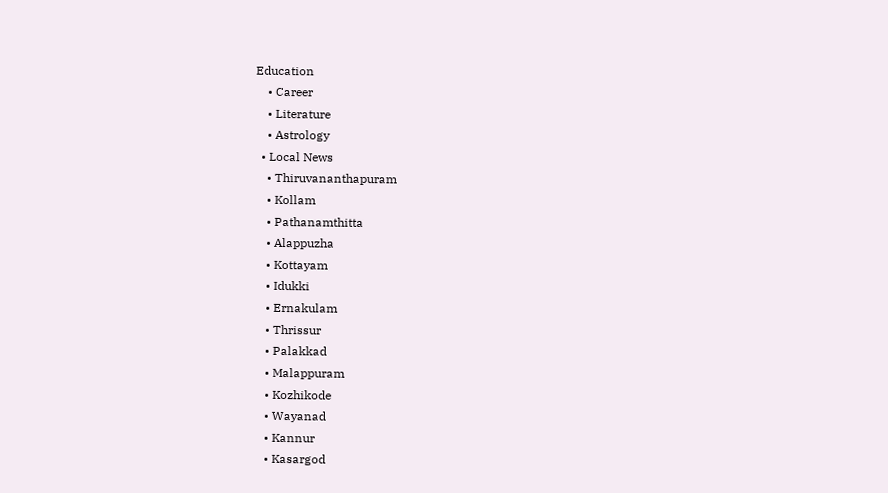Education
    • Career
    • Literature
    • Astrology
  • Local News
    • Thiruvananthapuram
    • Kollam
    • Pathanamthitta
    • Alappuzha
    • Kottayam
    • Idukki
    • Ernakulam
    • Thrissur
    • Palakkad
    • Malappuram
    • Kozhikode
    • Wayanad
    • Kannur
    • Kasargod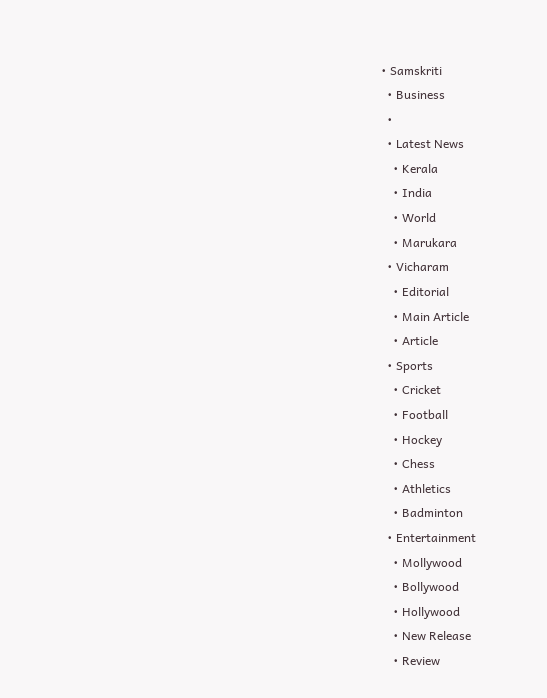• Samskriti
  • Business
  •
  • Latest News
    • Kerala
    • India
    • World
    • Marukara
  • Vicharam
    • Editorial
    • Main Article
    • Article
  • Sports
    • Cricket
    • Football
    • Hockey
    • Chess
    • Athletics
    • Badminton
  • Entertainment
    • Mollywood
    • Bollywood
    • Hollywood
    • New Release
    • Review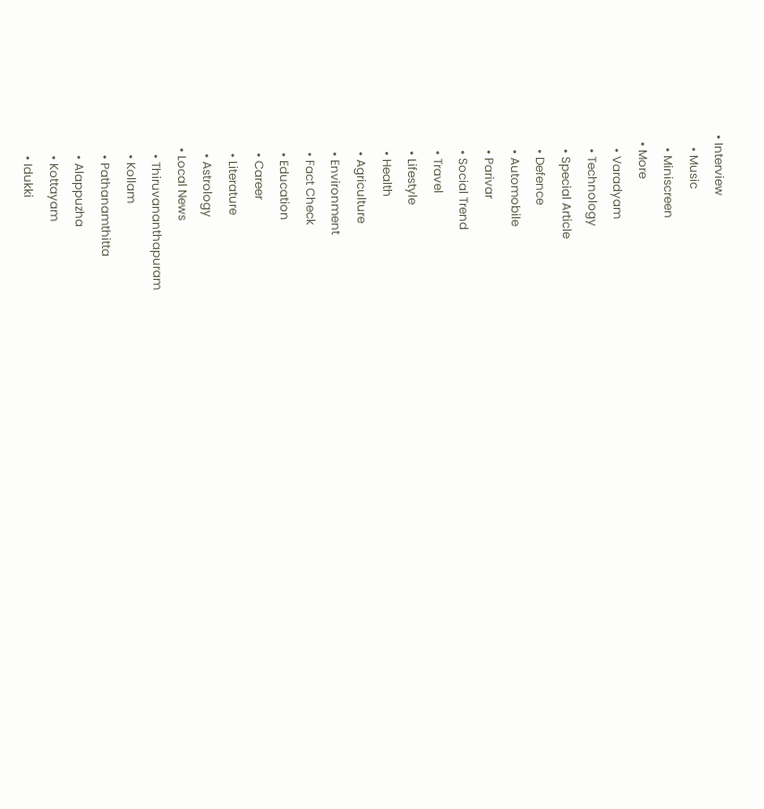• Interview
    • Music
    • Miniscreen
  • More
    • Varadyam
    • Technology
    • Special Article
    • Defence
    • Automobile
    • Parivar
    • Social Trend
    • Travel
    • Lifestyle
    • Health
    • Agriculture
    • Environment
    • Fact Check
    • Education
    • Career
    • Literature
    • Astrology
  • Local News
    • Thiruvananthapuram
    • Kollam
    • Pathanamthitta
    • Alappuzha
    • Kottayam
    • Idukki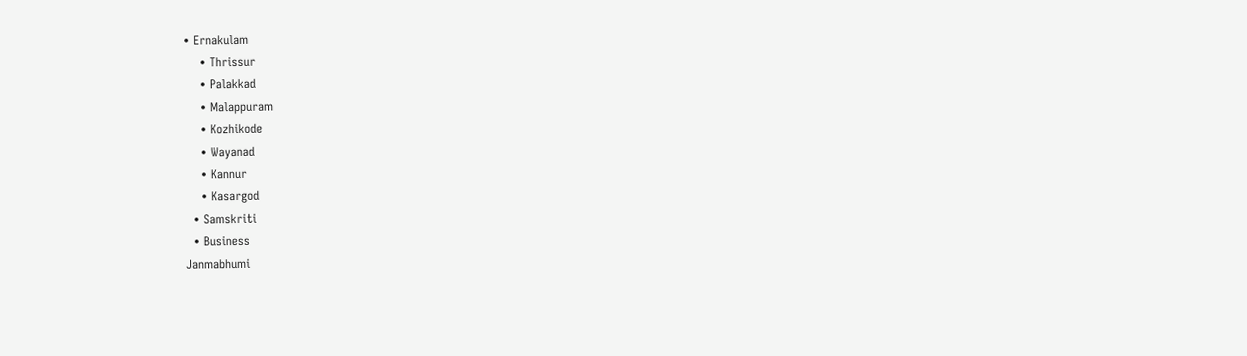• Ernakulam
    • Thrissur
    • Palakkad
    • Malappuram
    • Kozhikode
    • Wayanad
    • Kannur
    • Kasargod
  • Samskriti
  • Business
Janmabhumi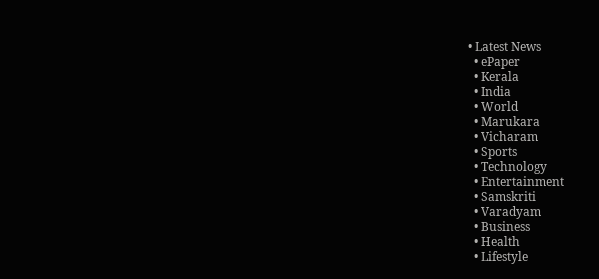• Latest News
  • ePaper
  • Kerala
  • India
  • World
  • Marukara
  • Vicharam
  • Sports
  • Technology
  • Entertainment
  • Samskriti
  • Varadyam
  • Business
  • Health
  • Lifestyle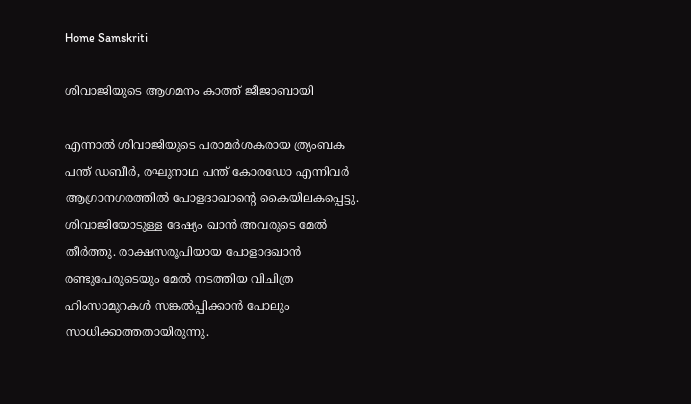Home Samskriti

ശിവാജിയുടെ ആഗമനം കാത്ത് ജീജാബായി

എന്നാല്‍ ശിവാജിയുടെ പരാമര്‍ശകരായ ത്ര്യംബക പന്ത് ഡബീര്‍, രഘുനാഥ പന്ത് കോരഡോ എന്നിവര്‍ ആഗ്രാനഗരത്തില്‍ പോളദാഖാന്റെ കൈയിലകപ്പെട്ടു. ശിവാജിയോടുള്ള ദേഷ്യം ഖാന്‍ അവരുടെ മേല്‍ തീര്‍ത്തു. രാക്ഷസരൂപിയായ പോളാദഖാന്‍ രണ്ടുപേരുടെയും മേല്‍ നടത്തിയ വിചിത്ര ഹിംസാമുറകള്‍ സങ്കല്‍പ്പിക്കാന്‍ പോലും സാധിക്കാത്തതായിരുന്നു.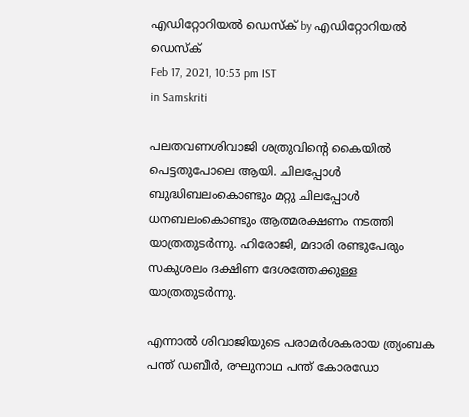എഡിറ്റോറിയൽ ഡെസ്ക് by എഡിറ്റോറിയൽ ഡെസ്ക്
Feb 17, 2021, 10:53 pm IST
in Samskriti

പലതവണശിവാജി ശത്രുവിന്റെ കൈയില്‍ പെട്ടതുപോലെ ആയി. ചിലപ്പോള്‍ ബുദ്ധിബലംകൊണ്ടും മറ്റു ചിലപ്പോള്‍ ധനബലംകൊണ്ടും ആത്മരക്ഷണം നടത്തി യാത്രതുടര്‍ന്നു. ഹിരോജി, മദാരി രണ്ടുപേരും സകുശലം ദക്ഷിണ ദേശത്തേക്കുള്ള യാത്രതുടര്‍ന്നു.

എന്നാല്‍ ശിവാജിയുടെ പരാമര്‍ശകരായ ത്ര്യംബക പന്ത് ഡബീര്‍, രഘുനാഥ പന്ത് കോരഡോ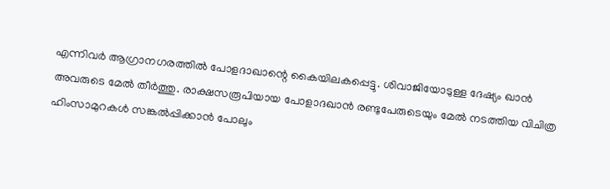എന്നിവര്‍ ആഗ്രാനഗരത്തില്‍ പോളദാഖാന്റെ കൈയിലകപ്പെട്ടു. ശിവാജിയോടുള്ള ദേഷ്യം ഖാന്‍ അവരുടെ മേല്‍ തീര്‍ത്തു. രാക്ഷസരൂപിയായ പോളാദഖാന്‍ രണ്ടുപേരുടെയും മേല്‍ നടത്തിയ വിചിത്ര ഹിംസാമുറകള്‍ സങ്കല്‍പ്പിക്കാന്‍ പോലും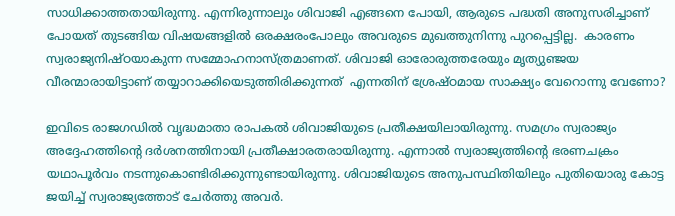സാധിക്കാത്തതായിരുന്നു. എന്നിരുന്നാലും ശിവാജി എങ്ങനെ പോയി, ആരുടെ പദ്ധതി അനുസരിച്ചാണ് പോയത് തുടങ്ങിയ വിഷയങ്ങളില്‍ ഒരക്ഷരംപോലും അവരുടെ മുഖത്തുനിന്നു പുറപ്പെട്ടില്ല.  കാരണം സ്വരാജ്യനിഷ്ഠയാകുന്ന സമ്മോഹനാസ്ത്രമാണത്. ശിവാജി ഓരോരുത്തരേയും മൃത്യുഞ്ജയ വീരന്മാരായിട്ടാണ് തയ്യാറാക്കിയെടുത്തിരിക്കുന്നത്  എന്നതിന് ശ്രേഷ്ഠമായ സാക്ഷ്യം വേറൊന്നു വേണോ?

ഇവിടെ രാജഗഡില്‍ വൃദ്ധമാതാ രാപകല്‍ ശിവാജിയുടെ പ്രതീക്ഷയിലായിരുന്നു. സമഗ്രം സ്വരാജ്യം അദ്ദേഹത്തിന്റെ ദര്‍ശനത്തിനായി പ്രതീക്ഷാരതരായിരുന്നു. എന്നാല്‍ സ്വരാജ്യത്തിന്റെ ഭരണചക്രം യഥാപൂര്‍വം നടന്നുകൊണ്ടിരിക്കുന്നുണ്ടായിരുന്നു. ശിവാജിയുടെ അനുപസ്ഥിതിയിലും പുതിയൊരു കോട്ട ജയിച്ച് സ്വരാജ്യത്തോട് ചേര്‍ത്തു അവര്‍.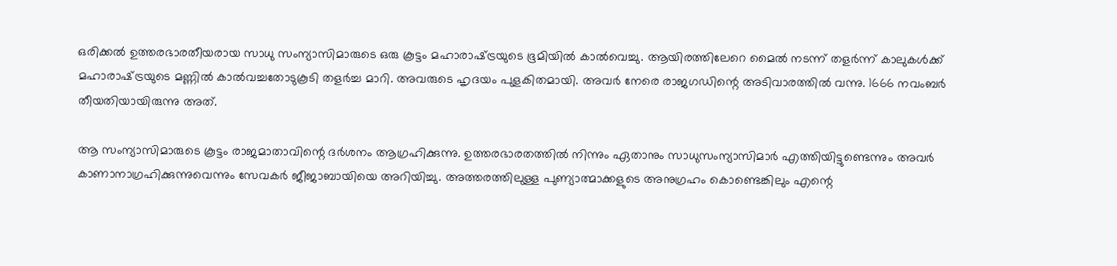ഒരിക്കല്‍ ഉത്തരഭാരതീയരായ സാധു സംന്യാസിമാരുടെ ഒരു കൂട്ടം മഹാരാഷ്‌ട്രയുടെ ഭൂമിയില്‍ കാല്‍വെച്ചു. ആയിരത്തിലേറെ മൈല്‍ നടന്ന് തളര്‍ന്ന് കാലുകള്‍ക്ക് മഹാരാഷ്‌ട്രയുടെ മണ്ണില്‍ കാല്‍വച്ചതോടുകൂടി തളര്‍ച്ച മാറി. അവരുടെ ഹൃദയം പുളകിതമായി. അവര്‍ നേരെ രാജഗഡിന്റെ അടിവാരത്തില്‍ വന്നു. 1666 നവംബര്‍ തീയതിയായിരുന്നു അത്.

ആ സംന്യാസിമാരുടെ കൂട്ടം രാജമാതാവിന്റെ ദര്‍ശനം ആഗ്രഹിക്കുന്നു. ഉത്തരഭാരതത്തില്‍ നിന്നും ഏതാനും സാധുസംന്യാസിമാര്‍ എത്തിയിട്ടുണ്ടെന്നും അവര്‍ കാണാനാഗ്രഹിക്കുന്നുവെന്നും സേവകര്‍ ജീജാബായിയെ അറിയിച്ചു. അത്തരത്തിലുള്ള പുണ്യാത്മാക്കളുടെ അനുഗ്രഹം കൊണ്ടെങ്കിലും എന്റെ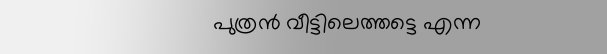പുത്രന്‍ വീട്ടിലെത്തട്ടെ എന്ന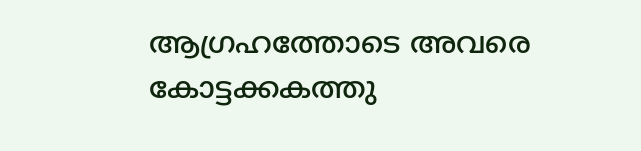ആഗ്രഹത്തോടെ അവരെ കോട്ടക്കകത്തു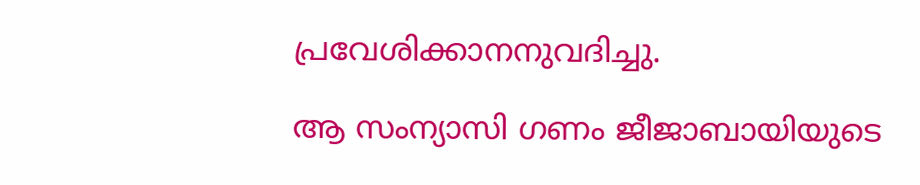പ്രവേശിക്കാനനുവദിച്ചു.

ആ സംന്യാസി ഗണം ജീജാബായിയുടെ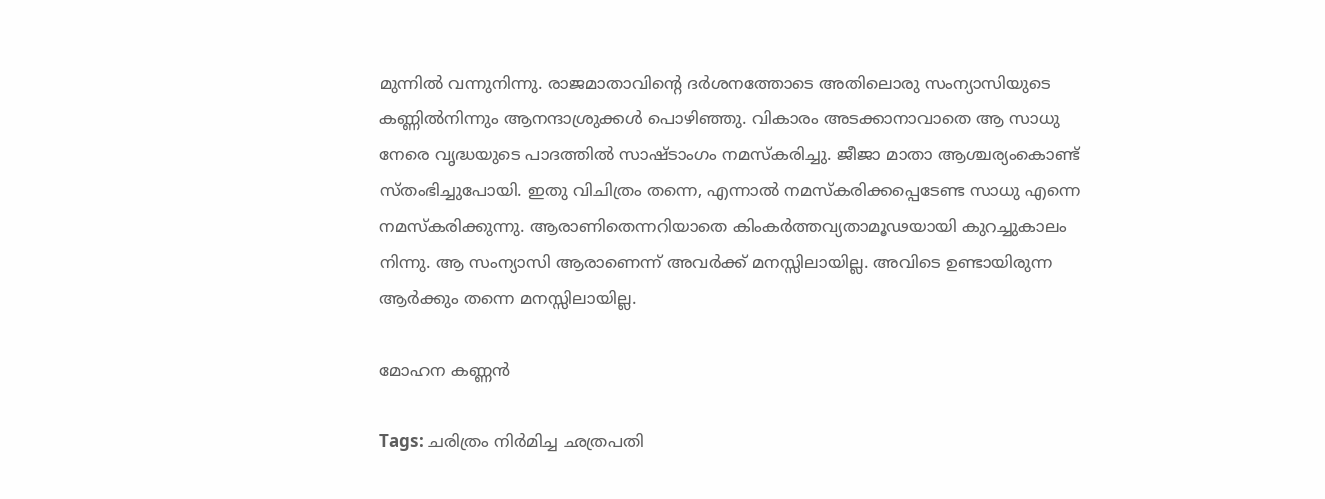മുന്നില്‍ വന്നുനിന്നു. രാജമാതാവിന്റെ ദര്‍ശനത്തോടെ അതിലൊരു സംന്യാസിയുടെ കണ്ണില്‍നിന്നും ആനന്ദാശ്രുക്കള്‍ പൊഴിഞ്ഞു. വികാരം അടക്കാനാവാതെ ആ സാധു നേരെ വൃദ്ധയുടെ പാദത്തില്‍ സാഷ്ടാംഗം നമസ്‌കരിച്ചു. ജീജാ മാതാ ആശ്ചര്യംകൊണ്ട് സ്തംഭിച്ചുപോയി. ഇതു വിചിത്രം തന്നെ, എന്നാല്‍ നമസ്‌കരിക്കപ്പെടേണ്ട സാധു എന്നെ നമസ്‌കരിക്കുന്നു. ആരാണിതെന്നറിയാതെ കിംകര്‍ത്തവ്യതാമൂഢയായി കുറച്ചുകാലം നിന്നു. ആ സംന്യാസി ആരാണെന്ന് അവര്‍ക്ക് മനസ്സിലായില്ല. അവിടെ ഉണ്ടായിരുന്ന ആര്‍ക്കും തന്നെ മനസ്സിലായില്ല.

മോഹന കണ്ണന്‍

Tags: ചരിത്രം നിര്‍മിച്ച ഛത്രപതി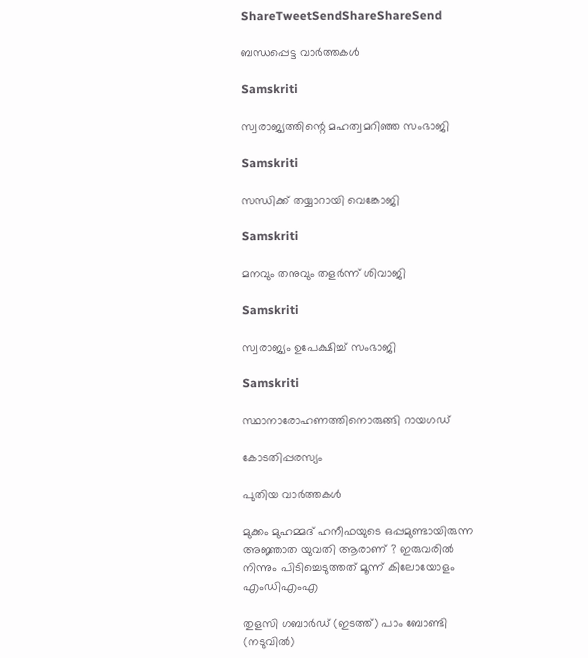ShareTweetSendShareShareSend

ബന്ധപ്പെട്ട വാര്‍ത്തകള്‍

Samskriti

സ്വരാജ്യത്തിന്റെ മഹത്വമറിഞ്ഞ സംഭാജി

Samskriti

സന്ധിക്ക് തയ്യാറായി വെങ്കോജി

Samskriti

മനവും തനുവും തളര്‍ന്ന് ശിവാജി

Samskriti

സ്വരാജ്യം ഉപേക്ഷിച്ച് സംഭാജി

Samskriti

സ്ഥാനാരോഹണത്തിനൊരുങ്ങി റായഗഡ്‌

കോടതിപ്പരസ്യം

പുതിയ വാര്‍ത്തകള്‍

മുക്കം മുഹമ്മദ് ഹനീഫയുടെ ഒപ്പമുണ്ടായിരുന്ന അജ്ഞാത യുവതി ആരാണ് ? ഇരുവരിൽ നിന്നും പിടിച്ചെടുത്തത് മൂന്ന് കിലോയോളം എംഡിഎംഎ

തുളസി ഗബാര്‍ഡ് (ഇടത്ത്) പാം ബോണ്ടി (നടുവില്‍)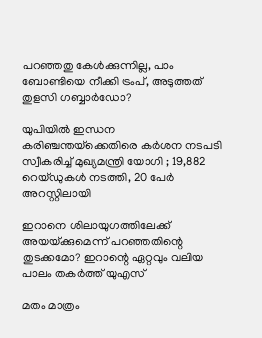പറഞ്ഞതു കേള്‍ക്കുന്നില്ല, പാം ബോണ്ടിയെ നീക്കി ട്രംപ്, അടുത്തത് തുളസി ഗബ്ബാര്‍ഡോ?

യുപിയിൽ ഇന്ധന കരിഞ്ചന്തയ്‌ക്കെതിരെ കർശന നടപടി സ്വീകരിച്ച് മുഖ്യമന്ത്രി യോഗി ; 19,882 റെയ്ഡുകൾ നടത്തി, 20 പേർ അറസ്റ്റിലായി

ഇറാനെ ശിലായുഗത്തിലേക്ക് അയയ്‌ക്കുമെന്ന് പറഞ്ഞതിന്റെ തുടക്കമോ? ഇറാന്റെ ഏറ്റവും വലിയ പാലം തകര്‍ത്ത് യുഎസ്

മതം മാത്രം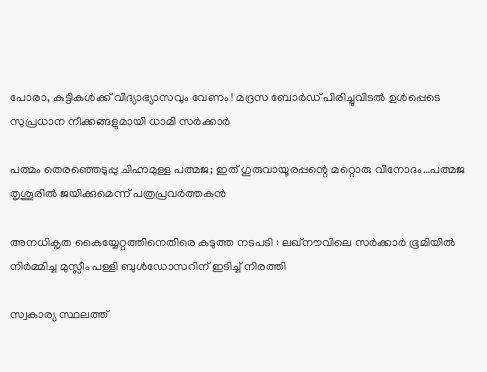പോരാ, കുട്ടികൾക്ക് വിദ്യാഭ്യാസവും വേണം ! മദ്രസ ബോർഡ് പിരിച്ചുവിടൽ ഉൾപ്പെടെ സുപ്രധാന നീക്കങ്ങളുമായി ധാമി സർക്കാർ

പത്മം തെരഞ്ഞെടുപ്പു ചിഹ്നമുള്ള പത്മജ; ഇത് ഗുരുവായൂരപ്പന്റെ മറ്റൊരു വിനോദം…പത്മജ തൃശൂരില്‍ ജയിക്കുമെന്ന് പത്രപ്രവര്‍ത്തകന്‍

അനധികൃത കൈയ്യേറ്റത്തിനെതിരെ കടുത്ത നടപടി : ലഖ്‌നൗവിലെ സർക്കാർ ഭൂമിയിൽ നിർമ്മിച്ച മുസ്ലീം പള്ളി ബുൾഡോസറിന് ഇടിച്ച് നിരത്തി

സ്വകാര്യ സ്ഥലത്ത്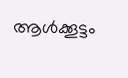ആൾക്കൂട്ടം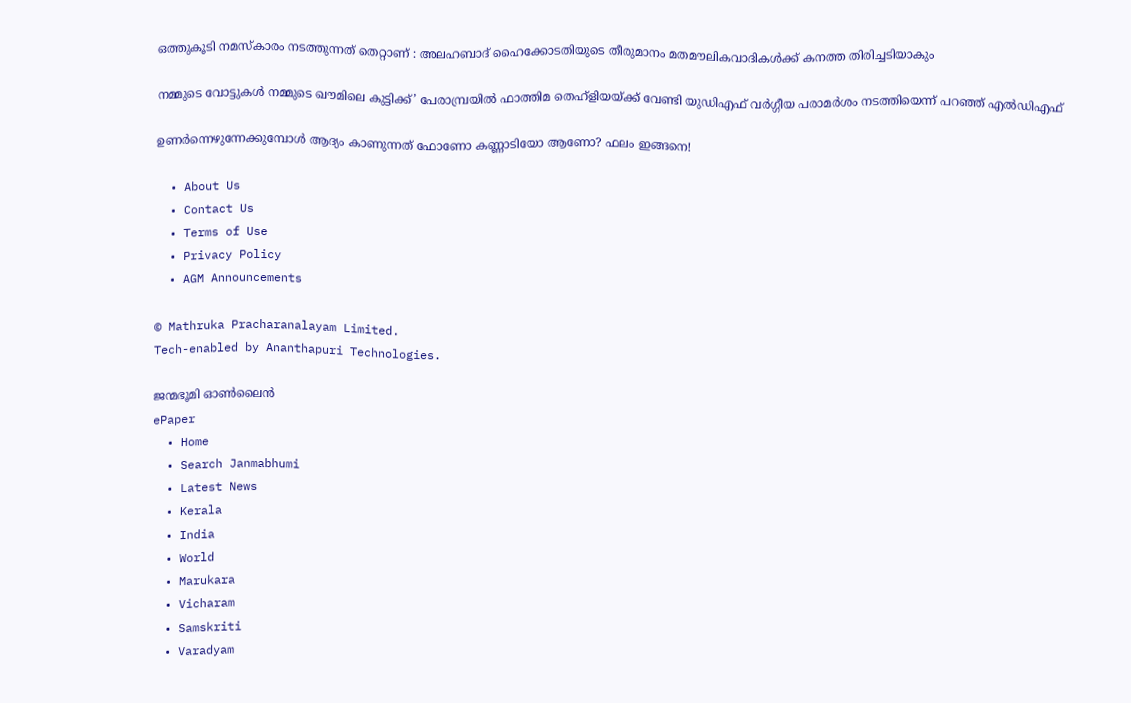ഒത്തുകൂടി നമസ്‌കാരം നടത്തുന്നത് തെറ്റാണ് : അലഹബാദ് ഹൈക്കോടതിയുടെ തീരുമാനം മതമൗലികവാദികൾക്ക് കനത്ത തിരിച്ചടിയാകും

നമ്മുടെ വോട്ടുകള്‍ നമ്മുടെ ഖൗമിലെ കുട്ടിക്ക്’ പേരാമ്പ്രയില്‍ ഫാത്തിമ തെഹ്ളിയയ്‌ക്ക് വേണ്ടി യുഡിഎഫ് വര്‍ഗ്ഗീയ പരാമര്‍ശം നടത്തിയെന്ന് പറഞ്ഞ് എല്‍ഡിഎഫ്

ഉണർന്നെഴുന്നേക്കുമ്പോൾ ആദ്യം കാണുന്നത് ഫോണോ കണ്ണാടിയോ ആണോ? ഫലം ഇങ്ങനെ!

  • About Us
  • Contact Us
  • Terms of Use
  • Privacy Policy
  • AGM Announcements

© Mathruka Pracharanalayam Limited.
Tech-enabled by Ananthapuri Technologies.

ജന്മഭൂമി ഓണ്‍ലൈന്‍
ePaper
  • Home
  • Search Janmabhumi
  • Latest News
  • Kerala
  • India
  • World
  • Marukara
  • Vicharam
  • Samskriti
  • Varadyam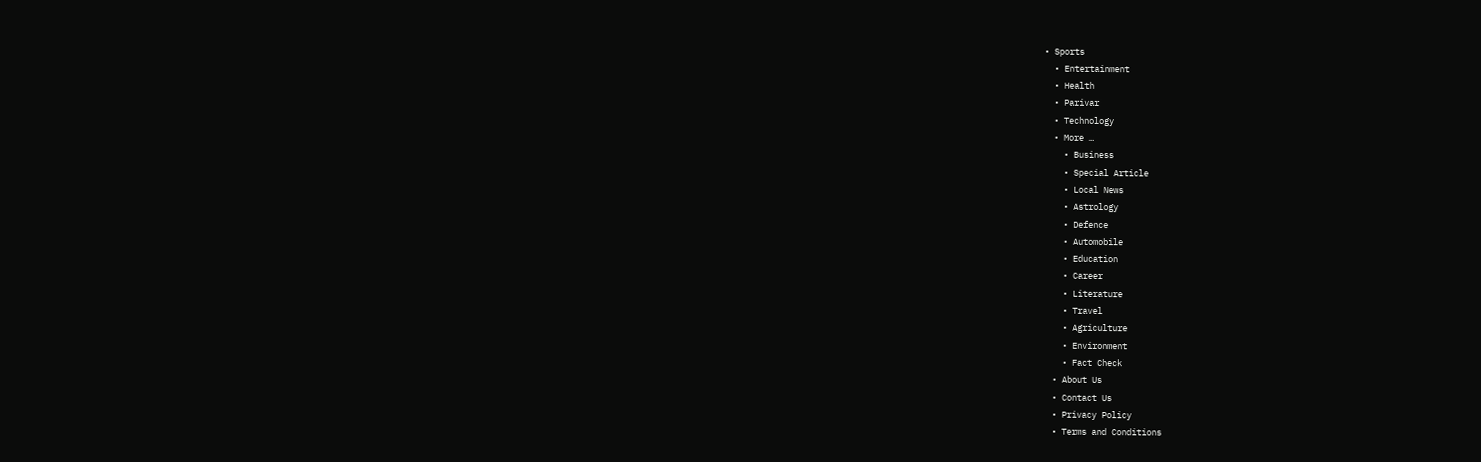• Sports
  • Entertainment
  • Health
  • Parivar
  • Technology
  • More …
    • Business
    • Special Article
    • Local News
    • Astrology
    • Defence
    • Automobile
    • Education
    • Career
    • Literature
    • Travel
    • Agriculture
    • Environment
    • Fact Check
  • About Us
  • Contact Us
  • Privacy Policy
  • Terms and Conditions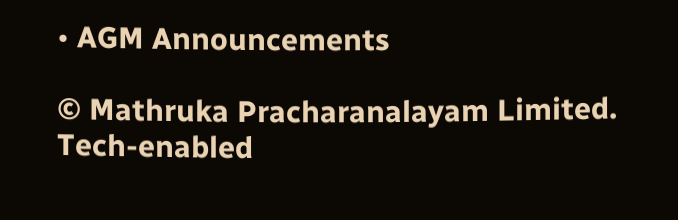• AGM Announcements

© Mathruka Pracharanalayam Limited.
Tech-enabled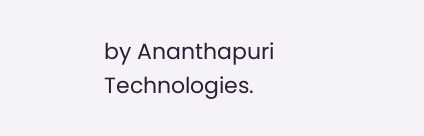by Ananthapuri Technologies.